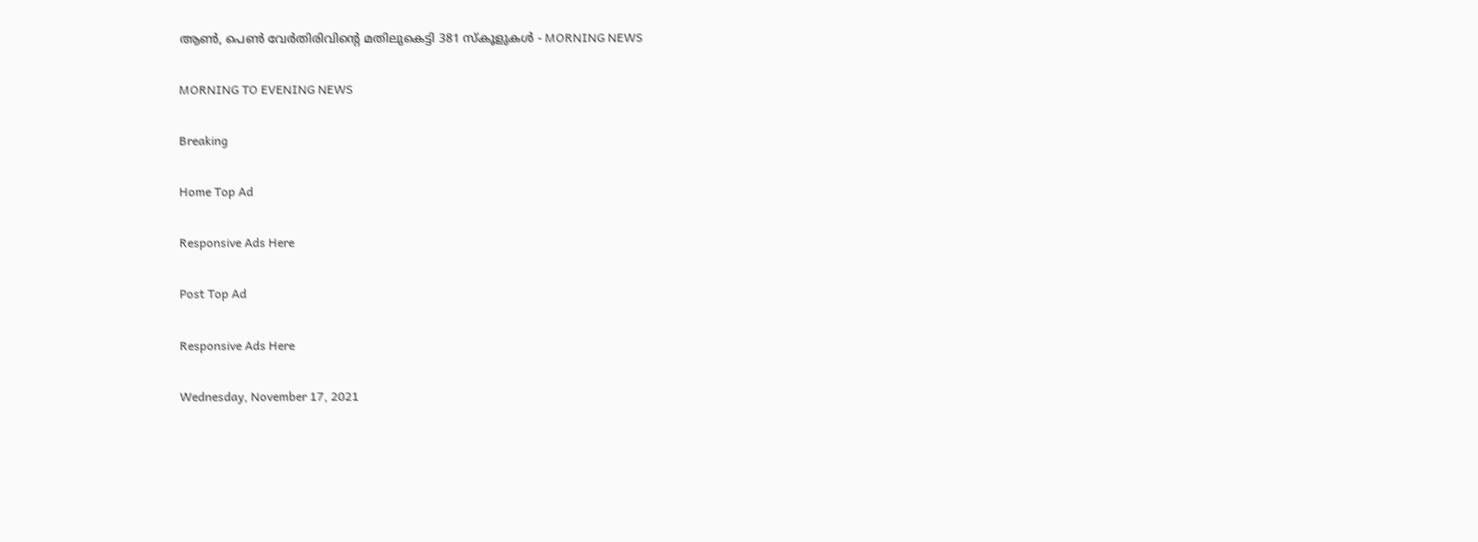ആണ്‍, പെണ്‍ വേര്‍തിരിവിന്റെ മതിലുകെട്ടി 381 സ്‌കൂളുകള്‍ - MORNING NEWS

MORNING TO EVENING NEWS

Breaking

Home Top Ad

Responsive Ads Here

Post Top Ad

Responsive Ads Here

Wednesday, November 17, 2021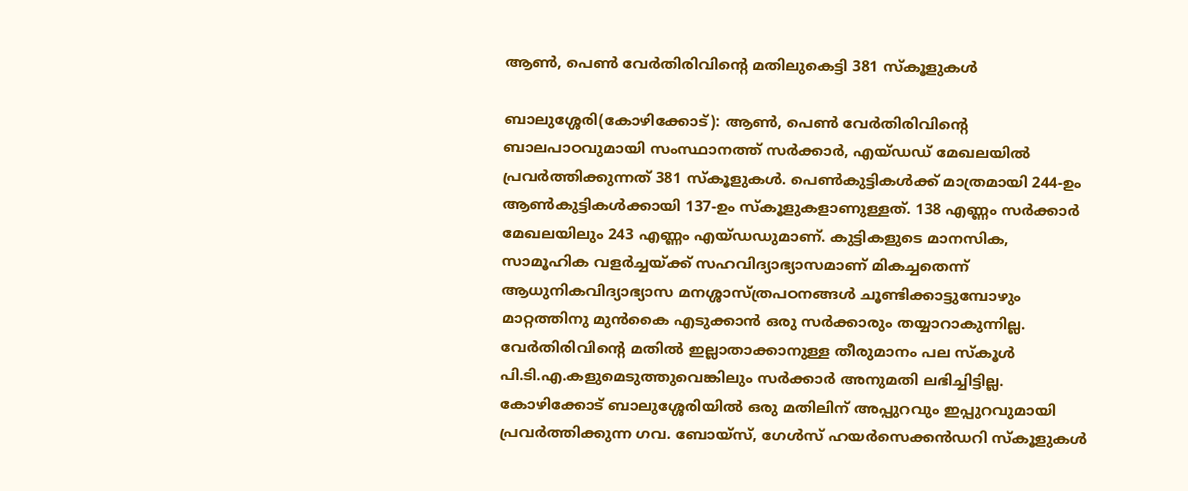ആണ്‍, പെണ്‍ വേര്‍തിരിവിന്റെ മതിലുകെട്ടി 381 സ്‌കൂളുകള്‍

ബാലുശ്ശേരി(കോഴിക്കോട്): ആൺ, പെൺ വേർതിരിവിന്റെ ബാലപാഠവുമായി സംസ്ഥാനത്ത് സർക്കാർ, എയ്ഡഡ് മേഖലയിൽ പ്രവർത്തിക്കുന്നത് 381 സ്കൂളുകൾ. പെൺകുട്ടികൾക്ക് മാത്രമായി 244-ഉം ആൺകുട്ടികൾക്കായി 137-ഉം സ്കൂളുകളാണുള്ളത്. 138 എണ്ണം സർക്കാർ മേഖലയിലും 243 എണ്ണം എയ്ഡഡുമാണ്. കുട്ടികളുടെ മാനസിക, സാമൂഹിക വളർച്ചയ്ക്ക് സഹവിദ്യാഭ്യാസമാണ് മികച്ചതെന്ന് ആധുനികവിദ്യാഭ്യാസ മനശ്ശാസ്ത്രപഠനങ്ങൾ ചൂണ്ടിക്കാട്ടുമ്പോഴും മാറ്റത്തിനു മുൻകൈ എടുക്കാൻ ഒരു സർക്കാരും തയ്യാറാകുന്നില്ല. വേർതിരിവിന്റെ മതിൽ ഇല്ലാതാക്കാനുള്ള തീരുമാനം പല സ്കൂൾ പി.ടി.എ.കളുമെടുത്തുവെങ്കിലും സർക്കാർ അനുമതി ലഭിച്ചിട്ടില്ല. കോഴിക്കോട് ബാലുശ്ശേരിയിൽ ഒരു മതിലിന് അപ്പുറവും ഇപ്പുറവുമായി പ്രവർത്തിക്കുന്ന ഗവ. ബോയ്സ്, ഗേൾസ് ഹയർസെക്കൻഡറി സ്കൂളുകൾ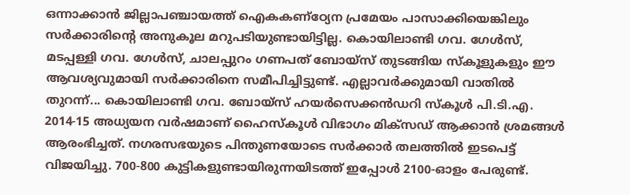ഒന്നാക്കാൻ ജില്ലാപഞ്ചായത്ത് ഐകകണ്ഠ്യേന പ്രമേയം പാസാക്കിയെങ്കിലും സർക്കാരിന്റെ അനുകൂല മറുപടിയുണ്ടായിട്ടില്ല. കൊയിലാണ്ടി ഗവ. ഗേൾസ്, മടപ്പള്ളി ഗവ. ഗേൾസ്, ചാലപ്പുറം ഗണപത് ബോയ്സ് തുടങ്ങിയ സ്കൂളുകളും ഈ ആവശ്യവുമായി സർക്കാരിനെ സമീപിച്ചിട്ടുണ്ട്. എല്ലാവർക്കുമായി വാതിൽ തുറന്ന്... കൊയിലാണ്ടി ഗവ. ബോയ്സ് ഹയർസെക്കൻഡറി സ്കൂൾ പി.ടി.എ. 2014-15 അധ്യയന വർഷമാണ് ഹൈസ്കൂൾ വിഭാഗം മിക്സഡ് ആക്കാൻ ശ്രമങ്ങൾ ആരംഭിച്ചത്. നഗരസഭയുടെ പിന്തുണയോടെ സർക്കാർ തലത്തിൽ ഇടപെട്ട് വിജയിച്ചു. 700-800 കുട്ടികളുണ്ടായിരുന്നയിടത്ത് ഇപ്പോൾ 2100-ഓളം പേരുണ്ട്.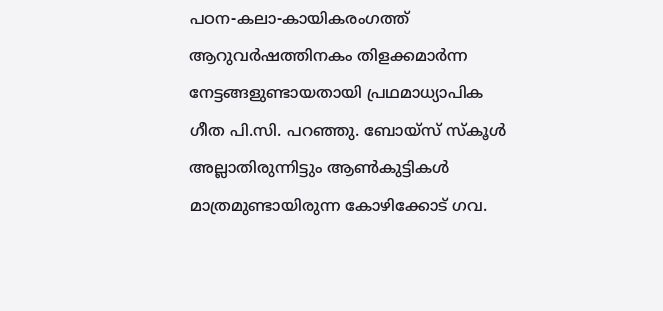പഠന-കലാ-കായികരംഗത്ത് ആറുവർഷത്തിനകം തിളക്കമാർന്ന നേട്ടങ്ങളുണ്ടായതായി പ്രഥമാധ്യാപിക ഗീത പി.സി. പറഞ്ഞു. ബോയ്സ് സ്കൂൾ അല്ലാതിരുന്നിട്ടും ആൺകുട്ടികൾ മാത്രമുണ്ടായിരുന്ന കോഴിക്കോട് ഗവ.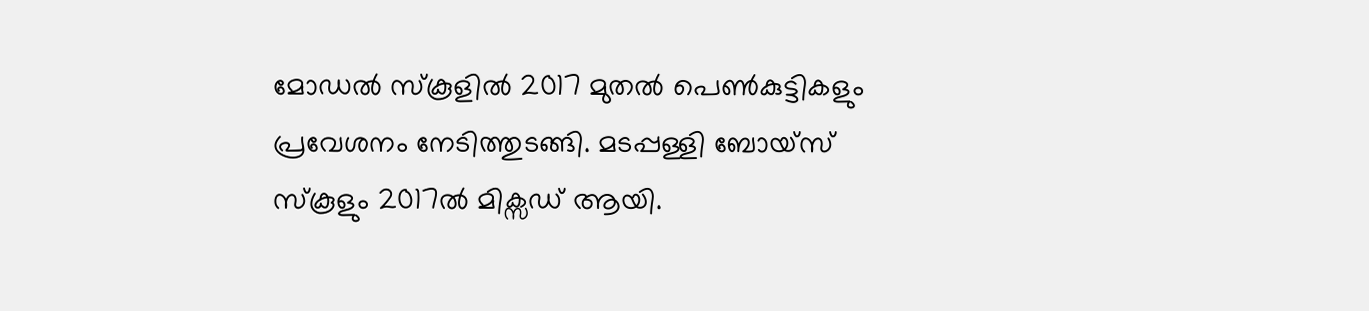മോഡൽ സ്കൂളിൽ 2017 മുതൽ പെൺകുട്ടികളും പ്രവേശനം നേടിത്തുടങ്ങി. മടപ്പള്ളി ബോയ്സ് സ്കൂളും 2017ൽ മിക്സഡ് ആയി.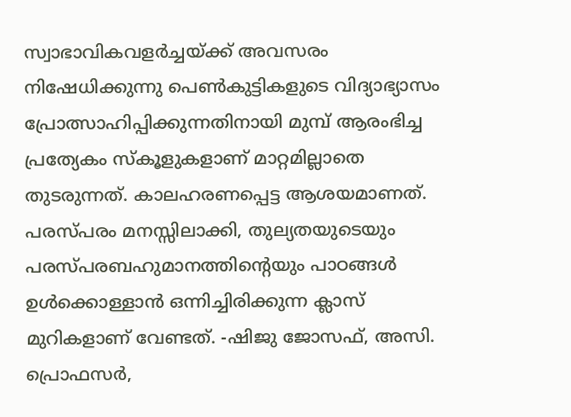സ്വാഭാവികവളർച്ചയ്ക്ക് അവസരം നിഷേധിക്കുന്നു പെൺകുട്ടികളുടെ വിദ്യാഭ്യാസം പ്രോത്സാഹിപ്പിക്കുന്നതിനായി മുമ്പ് ആരംഭിച്ച പ്രത്യേകം സ്കൂളുകളാണ് മാറ്റമില്ലാതെ തുടരുന്നത്. കാലഹരണപ്പെട്ട ആശയമാണത്. പരസ്പരം മനസ്സിലാക്കി, തുല്യതയുടെയും പരസ്പരബഹുമാനത്തിന്റെയും പാഠങ്ങൾ ഉൾക്കൊള്ളാൻ ഒന്നിച്ചിരിക്കുന്ന ക്ലാസ് മുറികളാണ് വേണ്ടത്. -ഷിജു ജോസഫ്, അസി. പ്രൊഫസർ,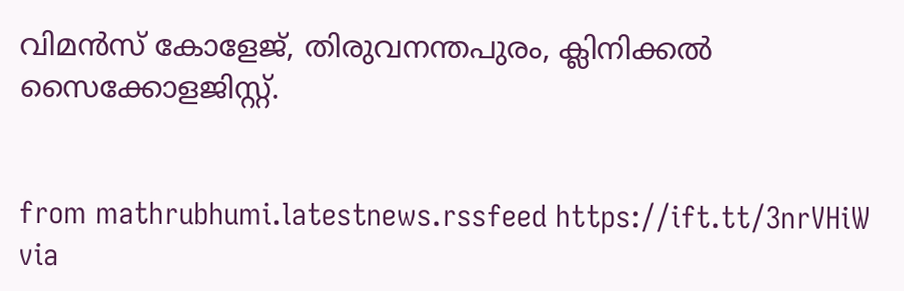വിമൻസ് കോളേജ്, തിരുവനന്തപുരം, ക്ലിനിക്കൽ സൈക്കോളജിസ്റ്റ്.


from mathrubhumi.latestnews.rssfeed https://ift.tt/3nrVHiW
via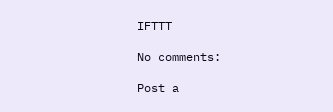IFTTT

No comments:

Post a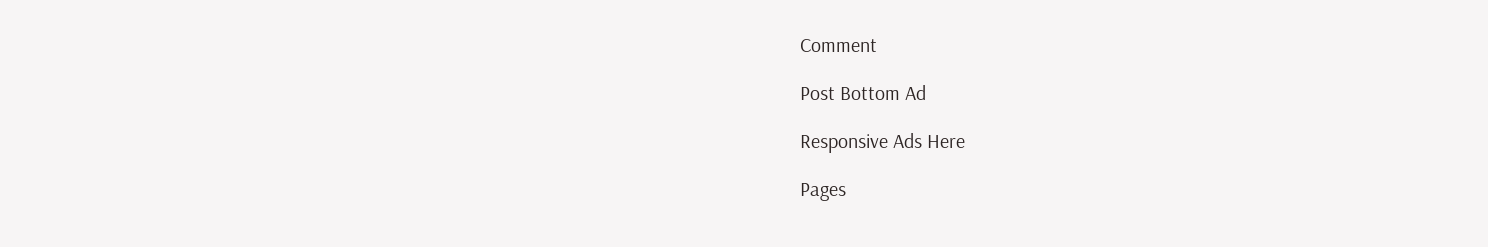Comment

Post Bottom Ad

Responsive Ads Here

Pages